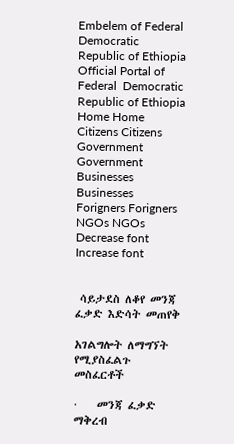Embelem of Federal Democratic Republic of Ethiopia Official Portal of Federal  Democratic Republic of Ethiopia
Home Home Citizens Citizens Government Government Businesses Businesses Forigners Forigners NGOs NGOs Decrease font Increase font


 ሳይታደስ ለቆየ መንጃ ፈቃድ እድሳት መጠየቅ

አገልግሎት ለማግኘት የሚያስፈልጉ መስፈርቶች

·    መንጃ ፈቃድ ማቅረብ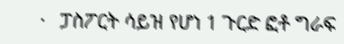·   ፓስፖርት ሳይዝ የሆነ 1 ጉርድ ፎቶ ግራፍ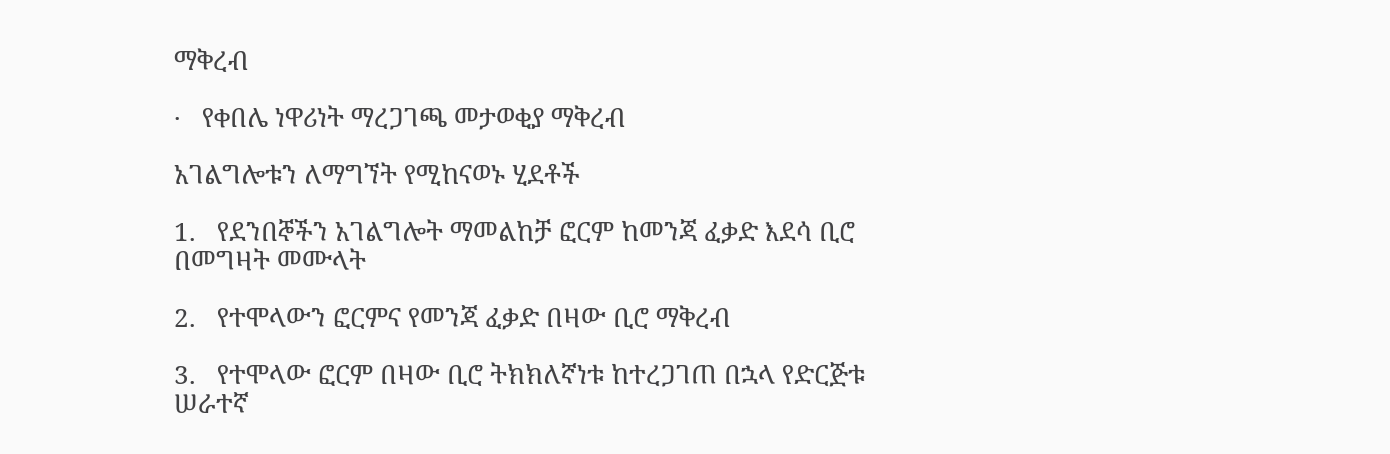ማቅረብ

·   የቀበሌ ነዋሪነት ማረጋገጫ መታወቂያ ማቅረብ

አገልግሎቱን ለማግኘት የሚከናወኑ ሂደቶች

1.   የደንበኞችን አገልግሎት ማመልከቻ ፎርም ከመንጃ ፈቃድ እደሳ ቢሮ በመግዛት መሙላት

2.   የተሞላውን ፎርምና የመንጃ ፈቃድ በዛው ቢሮ ማቅረብ

3.   የተሞላው ፎርም በዛው ቢሮ ትክክለኛነቱ ከተረጋገጠ በኋላ የድርጅቱ ሠራተኛ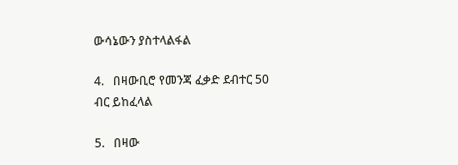ውሳኔውን ያስተላልፋል

4.   በዛውቢሮ የመንጃ ፈቃድ ደብተር 50 ብር ይከፈላል

5.   በዛው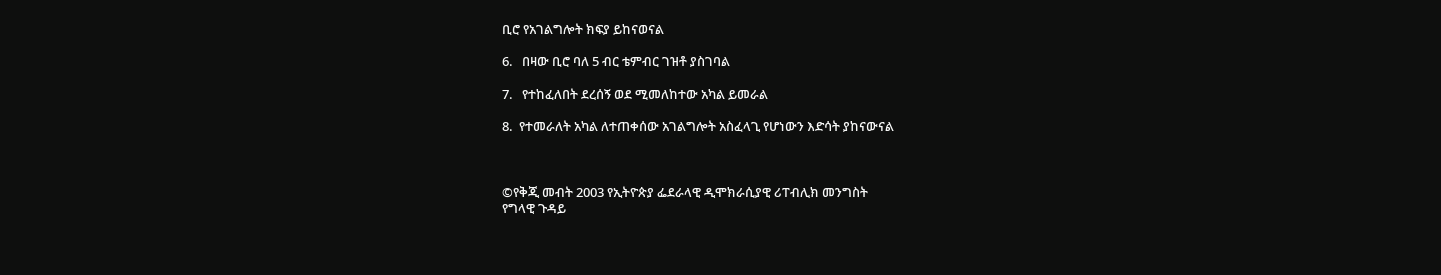ቢሮ የአገልግሎት ክፍያ ይከናወናል

6.   በዛው ቢሮ ባለ 5 ብር ቴምብር ገዝቶ ያስገባል

7.   የተከፈለበት ደረሰኝ ወደ ሚመለከተው አካል ይመራል

8.  የተመራለት አካል ለተጠቀሰው አገልግሎት አስፈላጊ የሆነውን እድሳት ያከናውናል



©የቅጂ መብት 2003 የኢትዮጵያ ፌደራላዊ ዲሞክራሲያዊ ሪፐብሊክ መንግስት
የግላዊ ጉዳይ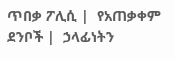ጥበቃ ፖሊሲ |  የአጠቃቀም ደንቦች |  ኃላፊነትን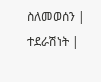ስለመወሰን |
ተደራሽነት |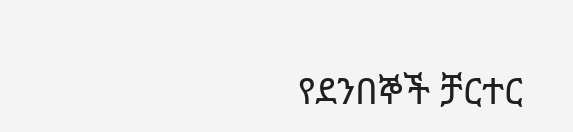የደንበኞች ቻርተር